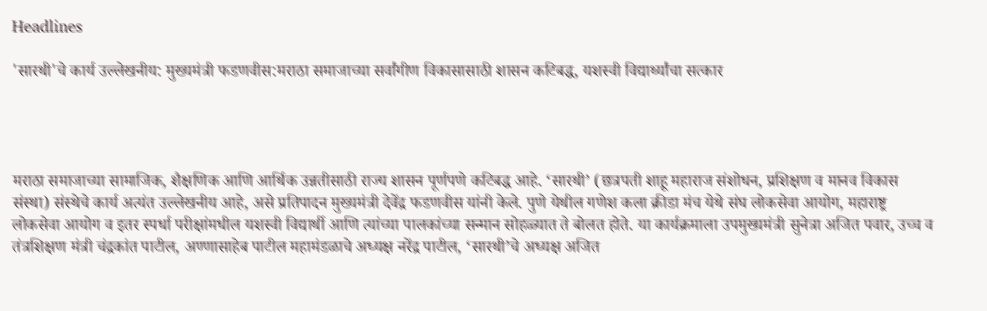Headlines

'सारथी'चे कार्य उल्लेखनीय: मुख्यमंत्री फडणवीस:मराठा समाजाच्या सर्वांगीण विकासासाठी शासन कटिबद्ध, यशस्वी विद्यार्थ्यांचा सत्कार




मराठा समाजाच्या सामाजिक, शैक्षणिक आणि आर्थिक उन्नतीसाठी राज्य शासन पूर्णपणे कटिबद्ध आहे. ‘सारथी’ (छत्रपती शाहू महाराज संशोधन, प्रशिक्षण व मानव विकास संस्था) संस्थेचे कार्य अत्यंत उल्लेखनीय आहे, असे प्रतिपादन मुख्यमंत्री देवेंद्र फडणवीस यांनी केले. पुणे येथील गणेश कला क्रीडा मंच येथे संघ लोकसेवा आयोग, महाराष्ट्र लोकसेवा आयोग व इतर स्पर्धा परीक्षांमधील यशस्वी विद्यार्थी आणि त्यांच्या पालकांच्या सन्मान सोहळ्यात ते बोलत होते. या कार्यक्रमाला उपमुख्यमंत्री सुनेत्रा अजित पवार, उच्च व तंत्रशिक्षण मंत्री चंद्रकांत पाटील, अण्णासाहेब पाटील महामंडळाचे अध्यक्ष नरेंद्र पाटील, ‘सारथी’चे अध्यक्ष अजित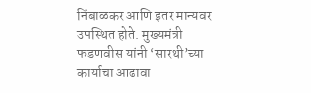निंबाळकर आणि इतर मान्यवर उपस्थित होते. मुख्यमंत्री फडणवीस यांनी ‘सारथी’च्या कार्याचा आढावा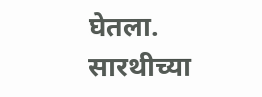घेतला. सारथीच्या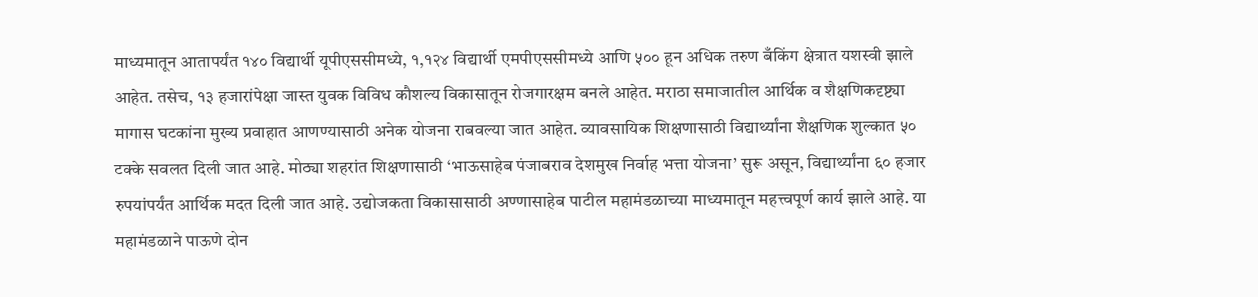माध्यमातून आतापर्यंत १४० विद्यार्थी यूपीएससीमध्ये, १,१२४ विद्यार्थी एमपीएससीमध्ये आणि ५०० हून अधिक तरुण बँकिंग क्षेत्रात यशस्वी झाले आहेत. तसेच, १३ हजारांपेक्षा जास्त युवक विविध कौशल्य विकासातून रोजगारक्षम बनले आहेत. मराठा समाजातील आर्थिक व शैक्षणिकदृष्ट्या मागास घटकांना मुख्य प्रवाहात आणण्यासाठी अनेक योजना राबवल्या जात आहेत. व्यावसायिक शिक्षणासाठी विद्यार्थ्यांना शैक्षणिक शुल्कात ५० टक्के सवलत दिली जात आहे. मोठ्या शहरांत शिक्षणासाठी ‘भाऊसाहेब पंजाबराव देशमुख निर्वाह भत्ता योजना’ सुरू असून, विद्यार्थ्यांना ६० हजार रुपयांपर्यंत आर्थिक मदत दिली जात आहे. उद्योजकता विकासासाठी अण्णासाहेब पाटील महामंडळाच्या माध्यमातून महत्त्वपूर्ण कार्य झाले आहे. या महामंडळाने पाऊणे दोन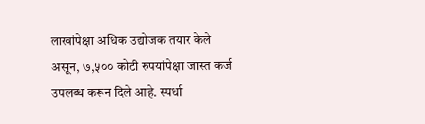लाखांपेक्षा अधिक उद्योजक तयार केले असून, ७,५०० कोटी रुपयांपेक्षा जास्त कर्ज उपलब्ध करून दिले आहे. स्पर्धा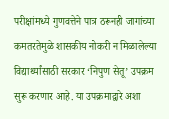परीक्षांमध्ये गुणवत्तेने पात्र ठरूनही जागांच्या कमतरतेमुळे शासकीय नोकरी न मिळालेल्या विद्यार्थ्यांसाठी सरकार ‘निपुण सेतू’ उपक्रम सुरू करणार आहे. या उपक्रमाद्वारे अशा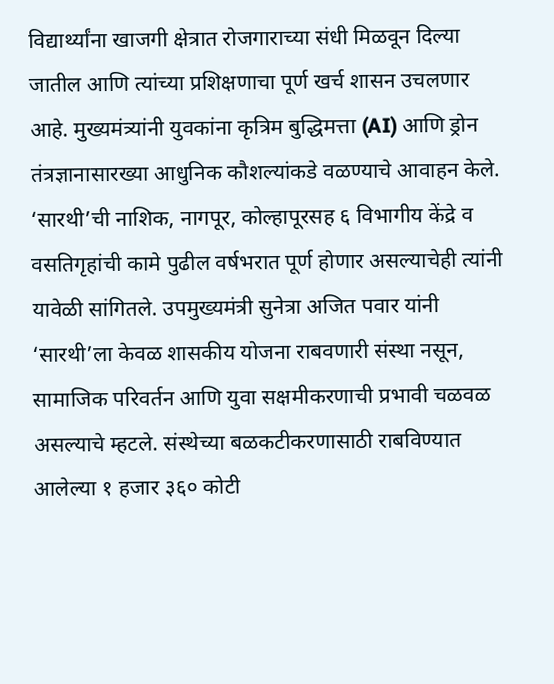विद्यार्थ्यांना खाजगी क्षेत्रात रोजगाराच्या संधी मिळवून दिल्या जातील आणि त्यांच्या प्रशिक्षणाचा पूर्ण खर्च शासन उचलणार आहे. मुख्यमंत्र्यांनी युवकांना कृत्रिम बुद्धिमत्ता (AI) आणि ड्रोन तंत्रज्ञानासारख्या आधुनिक कौशल्यांकडे वळण्याचे आवाहन केले. ‘सारथी’ची नाशिक, नागपूर, कोल्हापूरसह ६ विभागीय केंद्रे व वसतिगृहांची कामे पुढील वर्षभरात पूर्ण होणार असल्याचेही त्यांनी यावेळी सांगितले. उपमुख्यमंत्री सुनेत्रा अजित पवार यांनी ‘सारथी’ला केवळ शासकीय योजना राबवणारी संस्था नसून, सामाजिक परिवर्तन आणि युवा सक्षमीकरणाची प्रभावी चळवळ असल्याचे म्हटले. संस्थेच्या बळकटीकरणासाठी राबविण्यात आलेल्या १ हजार ३६० कोटी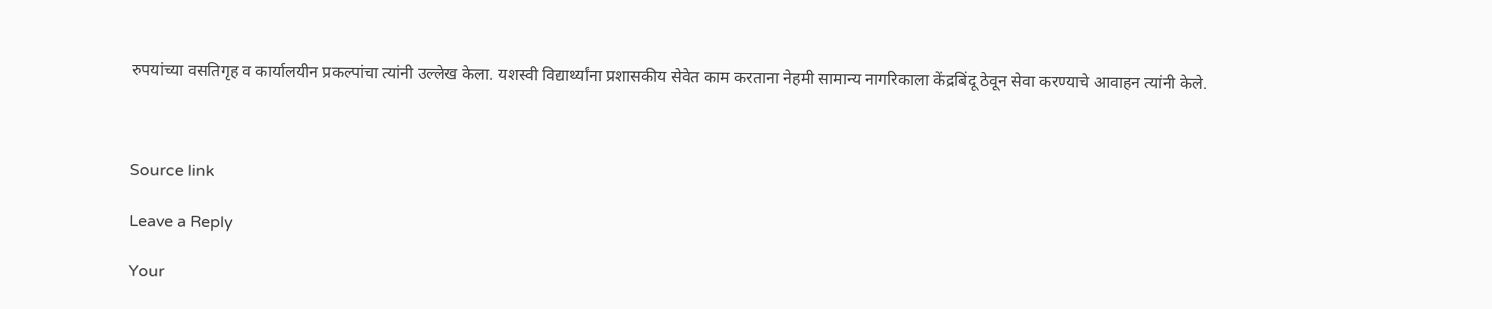रुपयांच्या वसतिगृह व कार्यालयीन प्रकल्पांचा त्यांनी उल्लेख केला. यशस्वी विद्यार्थ्यांना प्रशासकीय सेवेत काम करताना नेहमी सामान्य नागरिकाला केंद्रबिंदू ठेवून सेवा करण्याचे आवाहन त्यांनी केले.



Source link

Leave a Reply

Your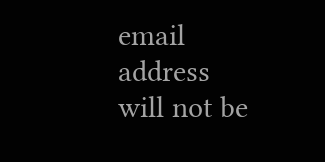email address will not be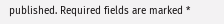published. Required fields are marked *